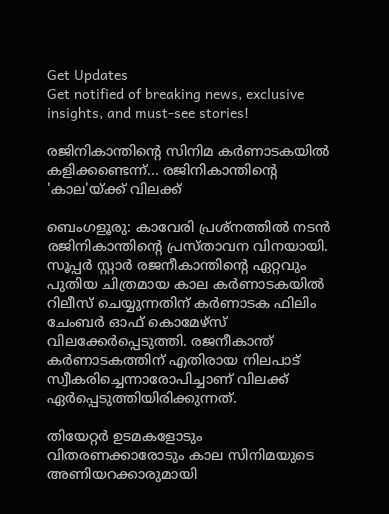Get Updates
Get notified of breaking news, exclusive insights, and must-see stories!

രജിനികാന്തിന്റെ സിനിമ കർണാടകയിൽ കളിക്കണ്ടെന്ന്... രജിനികാന്തിന്റെ 'കാല'യ്ക്ക് വിലക്ക്

ബെംഗളൂരു: കാവേരി പ്രശ്നത്തിൽ നടൻ രജിനികാന്തിന്റെ പ്രസ്താവന വിനയായി. സൂപ്പര്‍ സ്റ്റാര്‍ രജനീകാന്തിന്റെ ഏറ്റവും പുതിയ ചിത്രമായ കാല കര്‍ണാടകയില്‍ റിലീസ് ചെയ്യുന്നതിന് കര്‍ണാടക ഫിലിം ചേംബര്‍ ഓഫ് കൊമേഴ്സ് വിലക്കേർപ്പെടുത്തി. രജനീകാന്ത് കര്‍ണാടകത്തിന് എതിരായ നിലപാട് സ്വീകരിച്ചെന്നാരോപിച്ചാണ് വിലക്ക് ഏർപ്പെടുത്തിയിരിക്കുന്നത്.

തിയേറ്റര്‍ ഉടമകളോടും വിതരണക്കാരോടും കാല സിനിമയുടെ അണിയറക്കാരുമായി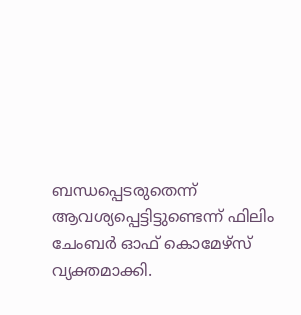ബന്ധപ്പെടരുതെന്ന് ആവശ്യപ്പെട്ടിട്ടുണ്ടെന്ന് ഫിലിം ചേംബർ ഓഫ് കൊമേഴ്സ് വ്യക്തമാക്കി.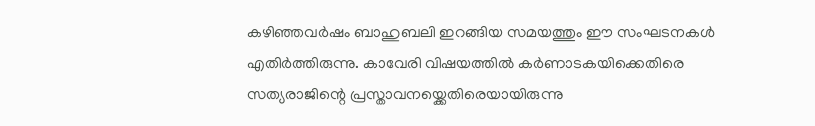കഴിഞ്ഞവര്‍ഷം ബാഹുബലി ഇറങ്ങിയ സമയത്തും ഈ സംഘടനകള്‍ എതിര്‍ത്തിരുന്നു. കാവേരി വിഷയത്തിൽ കർണാടകയിക്കെതിരെ സത്യരാജിന്റെ പ്രസ്താവനയ്ക്കെതിരെയായിരുന്നു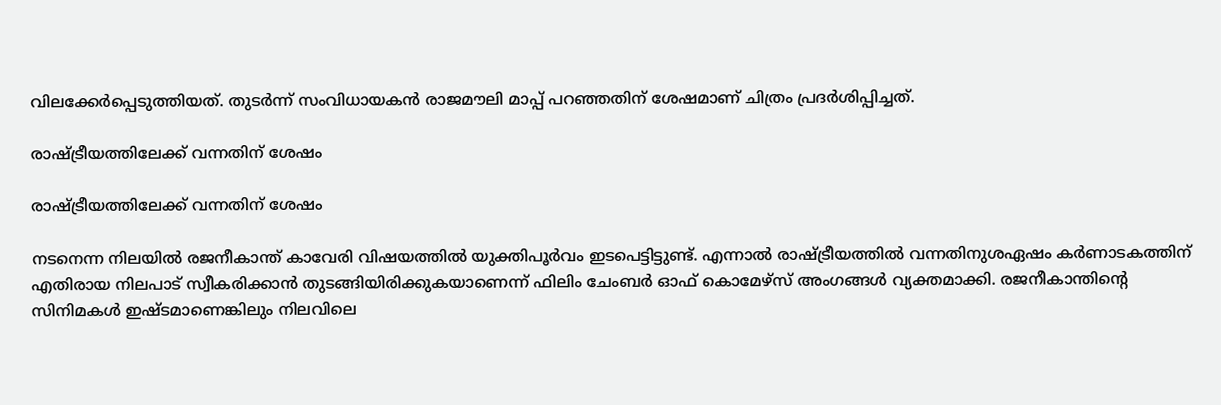വിലക്കേർപ്പെടുത്തിയത്. തുടർന്ന് സംവിധായകൻ രാജമൗലി മാപ്പ് പറഞ്ഞതിന് ശേഷമാണ് ചിത്രം പ്രദർശിപ്പിച്ചത്.

രാഷ്ട്രീയത്തിലേക്ക് വന്നതിന് ശേഷം

രാഷ്ട്രീയത്തിലേക്ക് വന്നതിന് ശേഷം

നടനെന്ന നിലയില്‍ രജനീകാന്ത് കാവേരി വിഷയത്തില്‍ യുക്തിപൂര്‍വം ഇടപെട്ടിട്ടുണ്ട്. എന്നാൽ രാഷ്ട്രീയത്തിൽ വന്നതിനുശഏഷം കർണാടകത്തിന് എതിരായ നിലപാട് സ്വീകരിക്കാൻ തുടങ്ങിയിരിക്കുകയാണെന്ന് ഫിലിം ചേംബർ ഓഫ് കൊമേഴ്സ് അംഗങ്ങൾ വ്യക്തമാക്കി. രജനീകാന്തിന്റെ സിനിമകള്‍ ഇഷ്ടമാണെങ്കിലും നിലവിലെ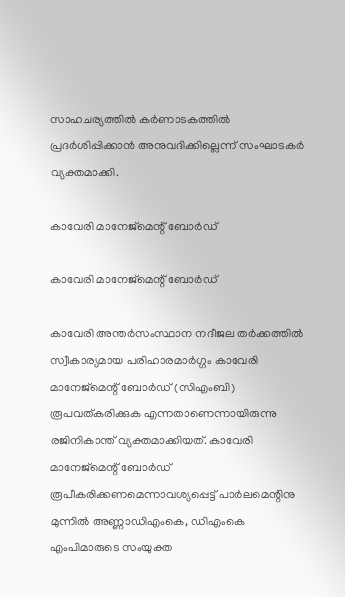സാഹചര്യത്തില്‍ കര്‍ണാടകത്തില്‍ പ്രദര്‍ശിപ്പിക്കാന്‍ അനുവദിക്കില്ലെന്ന് സംഘാടകർ വ്യക്തമാക്കി.

കാവേരി മാനേജ്മെന്റ് ബോർഡ്

കാവേരി മാനേജ്മെന്റ് ബോർഡ്

കാവേരി അന്തർസംസ്ഥാന നദീജല തർക്കത്തിൽ സ്വീകാര്യമായ പരിഹാരമാർഗ്ഗം കാവേരി മാനേജ്മെന്റ് ബോർഡ് (സിഎംബി) രൂപവത്കരിക്കുക എന്നതാണെന്നായിരുന്നു രജിനികാന്ത് വ്യക്തമാക്കിയത്. കാവേരി മാനേജ്മെന്റ് ബോർഡ് രൂപീകരിക്കണമെന്നാവശ്യപ്പെട്ട് പാർലമെന്റിനു മുന്നിൽ അണ്ണാഡിഎംകെ, ഡിഎംകെ എംപിമാരുടെ സംയുക്ത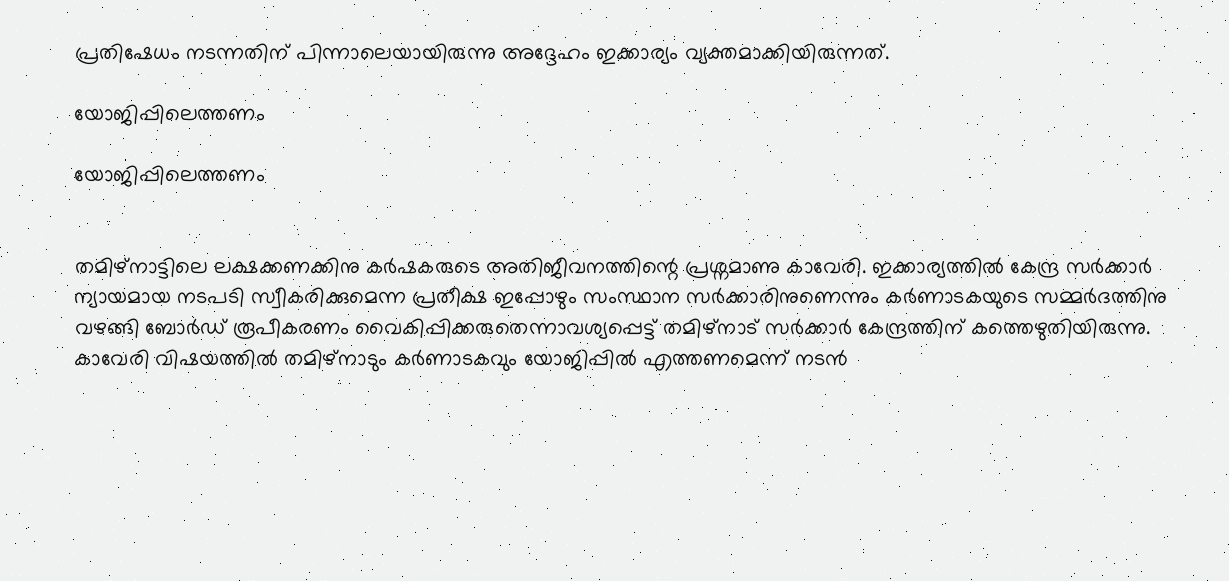പ്രതിഷേധം നടന്നതിന് പിന്നാലെയായിരുന്നു അദ്ദേഹം ഇക്കാര്യം വ്യക്തമാക്കിയിരുന്നത്.

യോജിപ്പിലെത്തണം

യോജിപ്പിലെത്തണം


തമിഴ്നാട്ടിലെ ലക്ഷക്കണക്കിനു കർഷകരുടെ അതിജീവനത്തിന്റെ പ്രശ്നമാണു കാവേരി. ഇക്കാര്യത്തിൽ കേന്ദ്ര സർക്കാർ ന്യായമായ നടപടി സ്വീകരിക്കുമെന്ന പ്രതീക്ഷ ഇപ്പോഴും സംസ്ഥാന സർക്കാരിനുണെന്നും കർണാടകയുടെ സമ്മർദത്തിനു വഴങ്ങി ബോർഡ് രൂപീകരണം വൈകിപ്പിക്കരുതെന്നാവശ്യപ്പെട്ട് തമിഴ്നാട് സർക്കാർ കേന്ദ്രത്തിന് കത്തെഴുതിയിരുന്നു. കാവേരി വിഷയത്തില്‍ തമിഴ്‌നാടും കര്‍ണാടകവും യോജിപ്പില്‍ എത്തണമെന്ന് നടന്‍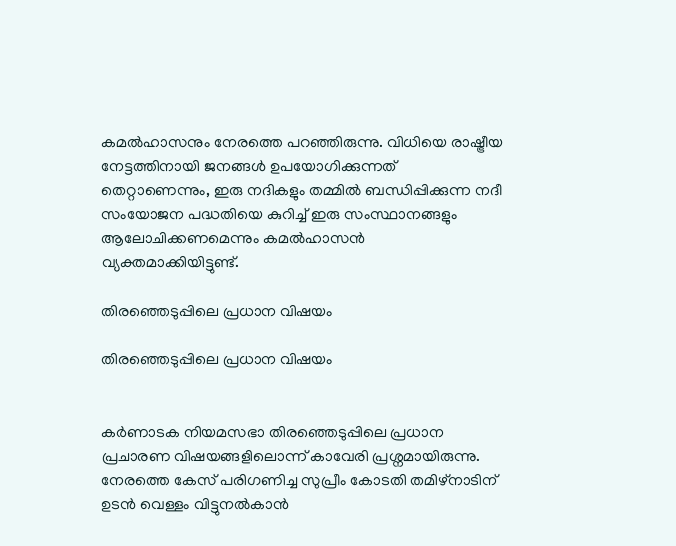കമല്‍ഹാസനും നേരത്തെ പറഞ്ഞിരുന്നു. വിധിയെ രാഷ്ട്രീയ നേട്ടത്തിനായി ജനങ്ങള്‍ ഉപയോഗിക്കുന്നത് തെറ്റാണെന്നും, ഇരു നദികളും തമ്മില്‍ ബന്ധിപ്പിക്കുന്ന നദീ സംയോജന പദ്ധതിയെ കുറിച്ച് ഇരു സംസ്ഥാനങ്ങളും ആലോചിക്കണമെന്നും കമല്‍ഹാസന്‍ വ്യക്തമാക്കിയിട്ടുണ്ട്.

തിരഞ്ഞെടുപ്പിലെ പ്രധാന വിഷയം

തിരഞ്ഞെടുപ്പിലെ പ്രധാന വിഷയം


കര്‍ണാടക നിയമസഭാ തിരഞ്ഞെടുപ്പിലെ പ്രധാന പ്രചാരണ വിഷയങ്ങളിലൊന്ന് കാവേരി പ്രശ്നമായിരുന്നു. നേരത്തെ കേസ് പരിഗണിച്ച സുപ്രീം കോടതി തമിഴ്നാടിന് ഉടന്‍ വെള്ളം വിട്ടുനല്‍കാന്‍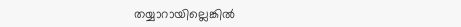തയ്യാറായില്ലെങ്കില്‍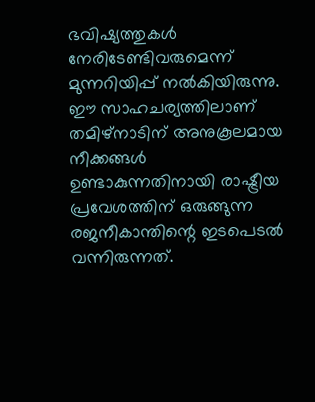ഭവിഷ്യത്തുകള്‍ നേരിടേണ്ടിവരുമെന്ന് മുന്നറിയിപ്പ് നല്‍കിയിരുന്നു. ഈ സാഹചര്യത്തിലാണ് തമിഴ്നാടിന് അനുകൂലമായ നീക്കങ്ങള്‍ ഉണ്ടാകുന്നതിനായി രാഷ്ട്രീയ പ്രവേശത്തിന് ഒരുങ്ങുന്ന രജനീകാന്തിന്റെ ഇടപെടല്‍ വന്നിരുന്നത്.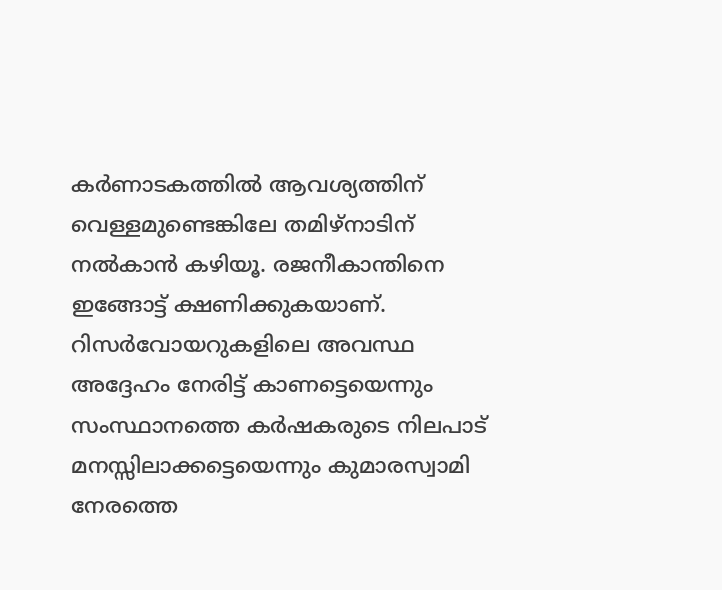കര്‍ണാടകത്തില്‍ ആവശ്യത്തിന് വെള്ളമുണ്ടെങ്കിലേ തമിഴ്നാടിന് നല്‍കാന്‍ കഴിയൂ. രജനീകാന്തിനെ ഇങ്ങോട്ട് ക്ഷണിക്കുകയാണ്. റിസര്‍വോയറുകളിലെ അവസ്ഥ അദ്ദേഹം നേരിട്ട് കാണട്ടെയെന്നും സംസ്ഥാനത്തെ കര്‍ഷകരുടെ നിലപാട് മനസ്സിലാക്കട്ടെയെന്നും കുമാരസ്വാമി നേരത്തെ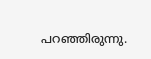പറഞ്ഞിരുന്നു.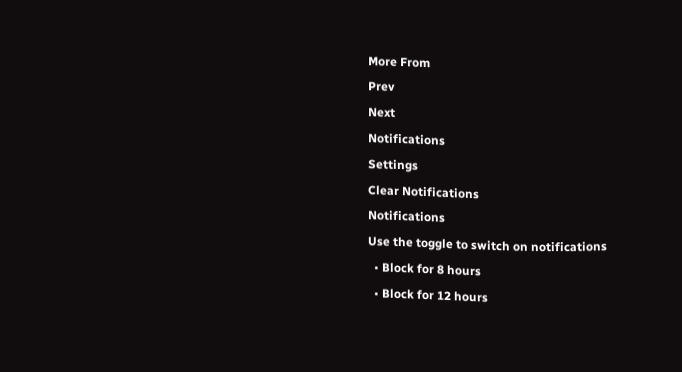More From
Prev
Next
Notifications
Settings
Clear Notifications
Notifications
Use the toggle to switch on notifications
  • Block for 8 hours
  • Block for 12 hours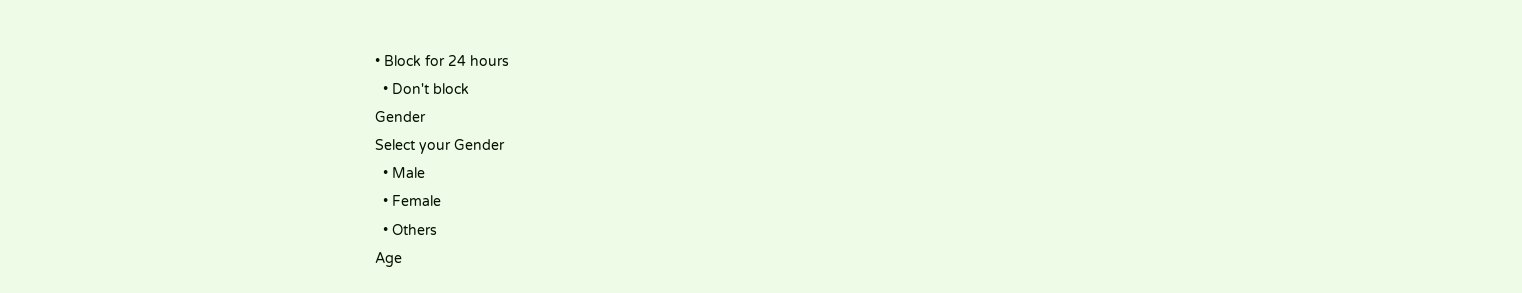• Block for 24 hours
  • Don't block
Gender
Select your Gender
  • Male
  • Female
  • Others
Age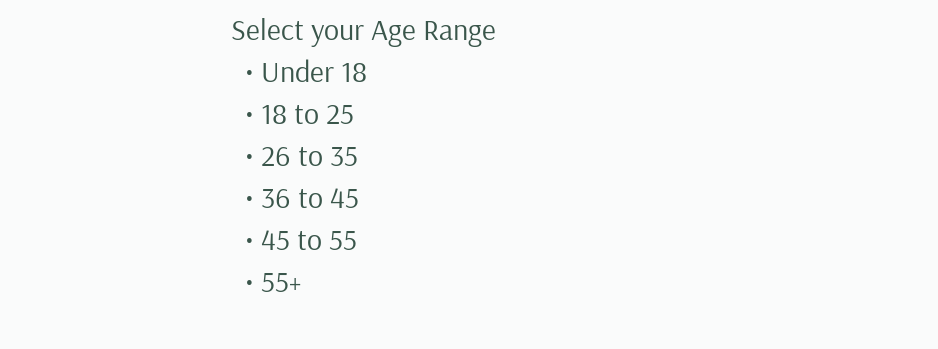Select your Age Range
  • Under 18
  • 18 to 25
  • 26 to 35
  • 36 to 45
  • 45 to 55
  • 55+